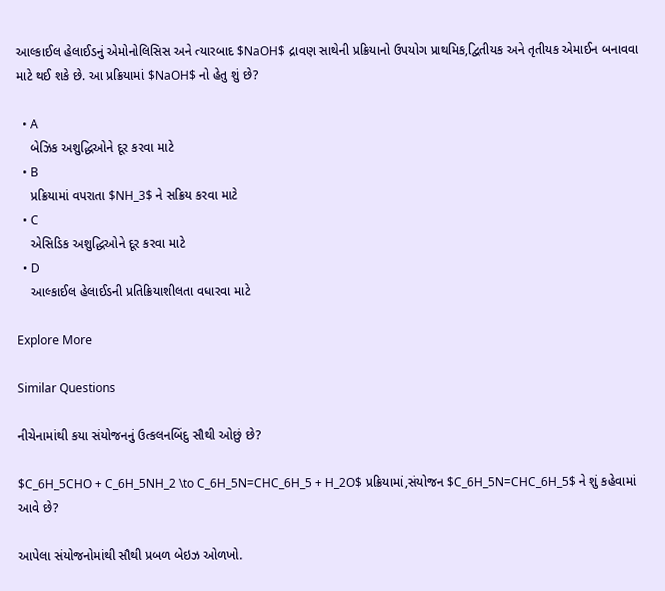આલ્કાઈલ હેલાઈડનું એમોનોલિસિસ અને ત્યારબાદ $NaOH$ દ્રાવણ સાથેની પ્રક્રિયાનો ઉપયોગ પ્રાથમિક,દ્વિતીયક અને તૃતીયક એમાઈન બનાવવા માટે થઈ શકે છે. આ પ્રક્રિયામાં $NaOH$ નો હેતુ શું છે?

  • A
    બેઝિક અશુદ્ધિઓને દૂર કરવા માટે
  • B
    પ્રક્રિયામાં વપરાતા $NH_3$ ને સક્રિય કરવા માટે
  • C
    એસિડિક અશુદ્ધિઓને દૂર કરવા માટે
  • D
    આલ્કાઈલ હેલાઈડની પ્રતિક્રિયાશીલતા વધારવા માટે

Explore More

Similar Questions

નીચેનામાંથી કયા સંયોજનનું ઉત્કલનબિંદુ સૌથી ઓછું છે?

$C_6H_5CHO + C_6H_5NH_2 \to C_6H_5N=CHC_6H_5 + H_2O$ પ્રક્રિયામાં,સંયોજન $C_6H_5N=CHC_6H_5$ ને શું કહેવામાં આવે છે?

આપેલા સંયોજનોમાંથી સૌથી પ્રબળ બેઇઝ ઓળખો.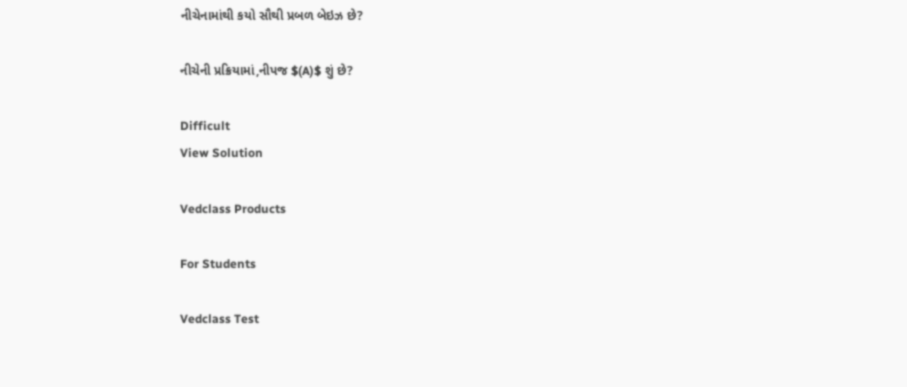નીચેનામાંથી કયો સૌથી પ્રબળ બેઇઝ છે?

નીચેની પ્રક્રિયામાં,નીપજ $(A)$ શું છે?

Difficult
View Solution

Vedclass Products

For Students

Vedclass Test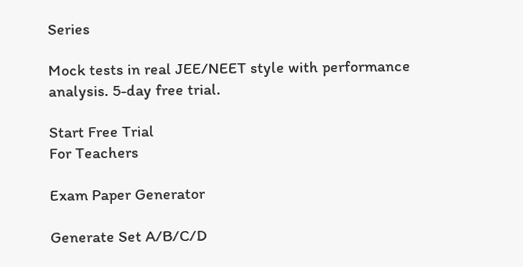Series

Mock tests in real JEE/NEET style with performance analysis. 5-day free trial.

Start Free Trial
For Teachers

Exam Paper Generator

Generate Set A/B/C/D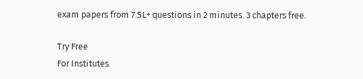exam papers from 7.5L+ questions in 2 minutes. 3 chapters free.

Try Free
For Institutes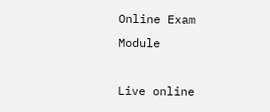Online Exam Module

Live online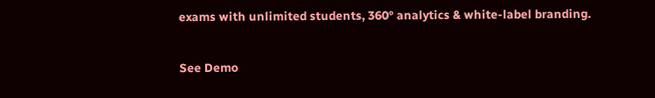exams with unlimited students, 360° analytics & white-label branding.

See Demo